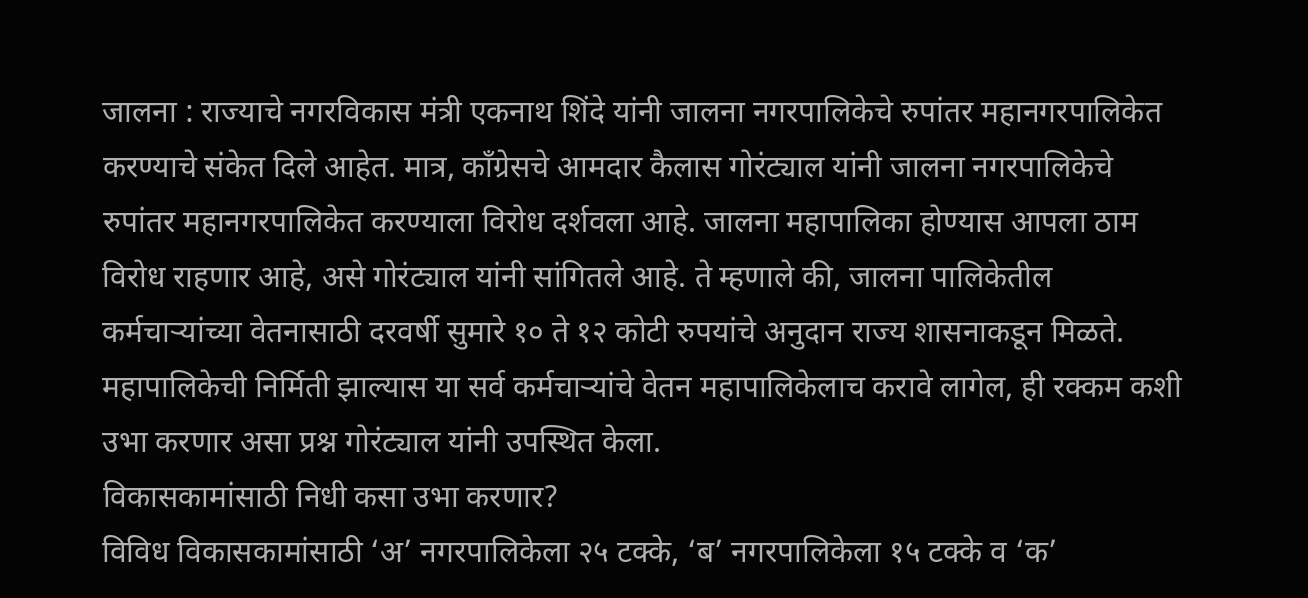जालना : राज्याचे नगरविकास मंत्री एकनाथ शिंदे यांनी जालना नगरपालिकेचे रुपांतर महानगरपालिकेत करण्याचे संकेत दिले आहेत. मात्र, काँग्रेसचे आमदार कैलास गोरंट्याल यांनी जालना नगरपालिकेचे रुपांतर महानगरपालिकेत करण्याला विरोध दर्शवला आहे. जालना महापालिका होण्यास आपला ठाम विरोध राहणार आहे, असे गोरंट्याल यांनी सांगितले आहे. ते म्हणाले की, जालना पालिकेतील कर्मचाऱ्यांच्या वेतनासाठी दरवर्षी सुमारे १० ते १२ कोटी रुपयांचे अनुदान राज्य शासनाकडून मिळते. महापालिकेची निर्मिती झाल्यास या सर्व कर्मचाऱ्यांचे वेतन महापालिकेलाच करावे लागेल, ही रक्कम कशी उभा करणार असा प्रश्न गोरंट्याल यांनी उपस्थित केला.
विकासकामांसाठी निधी कसा उभा करणार?
विविध विकासकामांसाठी ‘अ’ नगरपालिकेला २५ टक्के, ‘ब’ नगरपालिकेला १५ टक्के व ‘क’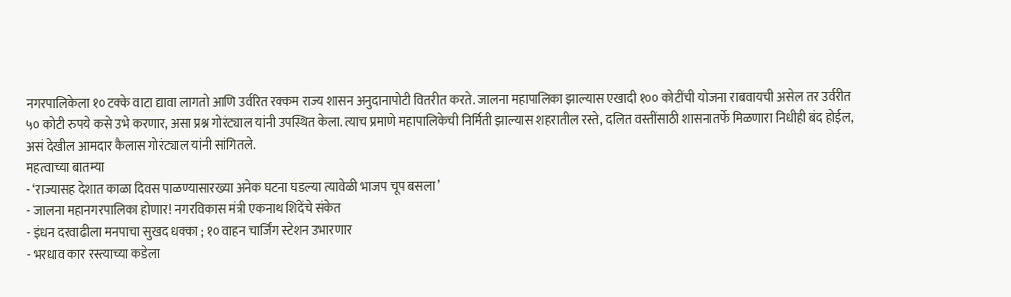नगरपालिकेला १० टक्के वाटा द्यावा लागतो आणि उर्वरित रक्कम राज्य शासन अनुदानापोटी वितरीत करते. जालना महापालिका झाल्यास एखादी १०० कोटींची योजना राबवायची असेल तर उर्वरीत ५० कोटी रुपये कसे उभे करणार, असा प्रश्न गोरंट्याल यांनी उपस्थित केला. त्याच प्रमाणे महापालिकेची निर्मिती झाल्यास शहरातील रस्ते, दलित वस्तींसाठी शासनातर्फे मिळणारा निधीही बंद होईल, असं देखील आमदार कैलास गोरंट्याल यांनी सांगितले.
महत्वाच्या बातम्या
- ‘राज्यासह देशात काळा दिवस पाळण्यासारख्या अनेक घटना घडल्या त्यावेळी भाजप चूप बसला’
- जालना महानगरपालिका होणार! नगरविकास मंत्री एकनाथ शिंदेंचे संकेत
- इंधन दरवाढीला मनपाचा सुखद धक्का ; १० वाहन चार्जिंग स्टेशन उभारणार
- भरधाव कार रस्त्याच्या कडेला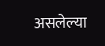असलेल्या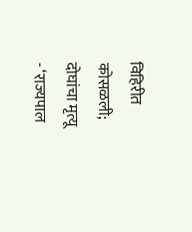विहिरीत कोसळली; दोघांचा मृत्यू
- ‘राज्यपाल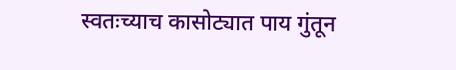स्वतःच्याच कासोट्यात पाय गुंतून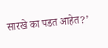सारखे का पडत आहेत?’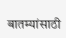बातम्यांसाठी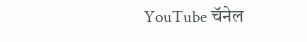YouTube चॅनेल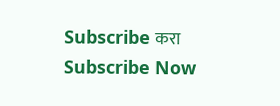Subscribe करा
Subscribe Now